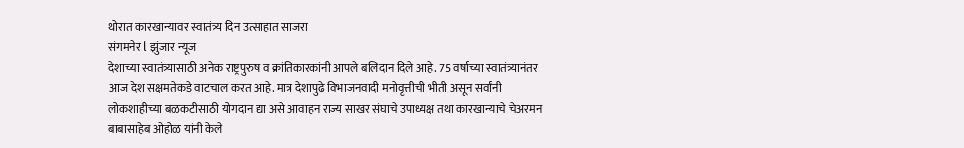थोरात कारखान्यावर स्वातंत्र्य दिन उत्साहात साजरा
संगमनेर l झुंजार न्यूज
देशाच्या स्वातंत्र्यासाठी अनेक राष्ट्रपुरुष व क्रांतिकारकांनी आपले बलिदान दिले आहे. 75 वर्षाच्या स्वातंत्र्यानंतर आज देश सक्षमतेकडे वाटचाल करत आहे. मात्र देशापुढे विभाजनवादी मनोवृत्तीची भीती असून सर्वांनी लोकशाहीच्या बळकटीसाठी योगदान द्या असे आवाहन राज्य साखर संघाचे उपाध्यक्ष तथा कारखान्याचे चेअरमन बाबासाहेब ओहोळ यांनी केले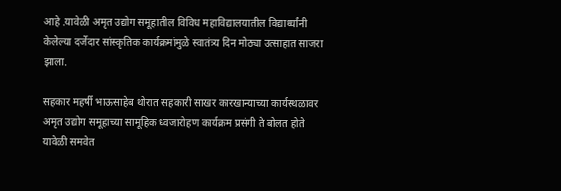आहे .यावेळी अमृत उद्योग समूहातील विविध महाविद्यालयातील विद्यार्थ्यांनी केलेल्या दर्जेदार सांस्कृतिक कार्यक्रमांमुळे स्वातंत्र्य दिन मोठ्या उत्साहात साजरा झाला.

सहकार महर्षी भाऊसाहेब थोरात सहकारी साखर कारखान्याच्या कार्यस्थळावर अमृत उद्योग समूहाच्या सामूहिक ध्वजारोहण कार्यक्रम प्रसंगी ते बोलत होते यावेळी समवेत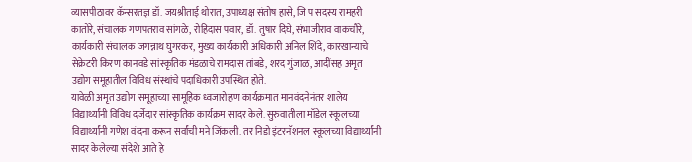व्यासपीठावर कॅन्सरतज्ञ डॉ. जयश्रीताई थोरात, उपाध्यक्ष संतोष हासे, जि प सदस्य रामहरी कातोरे, संचालक गणपतराव सांगळे, रोहिदास पवार, डॉ. तुषार दिघे, संभाजीराव वाकचौरे, कार्यकारी संचालक जगन्नाथ घुगरकर, मुख्य कार्यकारी अधिकारी अनिल शिंदे, कारखान्याचे सेक्रेटरी किरण कानवडे सांस्कृतिक मंडळाचे रामदास तांबडे, शरद गुंजाळ, आदींसह अमृत उद्योग समूहातील विविध संस्थांचे पदाधिकारी उपस्थित होते.
यावेळी अमृत उद्योग समूहाच्या सामूहिक ध्वजारोहण कार्यक्रमात मानवंदनेनंतर शालेय विद्यार्थ्यांनी विविध दर्जेदार सांस्कृतिक कार्यक्रम सादर केले. सुरुवातीला मॉडेल स्कूलच्या विद्यार्थ्यांनी गणेश वंदना करून सर्वांची मने जिंकली. तर निडो इंटरनॅशनल स्कूलच्या विद्यार्थ्यांनी सादर केलेल्या संदेशे आते हे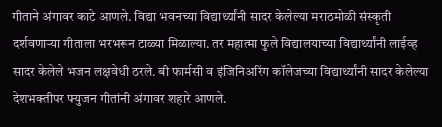गीताने अंगावर काटे आणले. विद्या भवनच्या विद्यार्थ्यांनी सादर केलेल्या मराठमोळी संस्कृती दर्शवणाऱ्या गीताला भरभरून टाळ्या मिळाल्या. तर महात्मा फुले विद्यालयाच्या विद्यार्थ्यांनी लाईव्ह सादर केलेले भजन लक्षवेधी ठरले. बी फार्मसी व इंजिनिअरिंग कॉलेजच्या विद्यार्थ्यांनी सादर केलेल्या देशभक्तीपर फ्युजन गीतांनी अंगावर शहारे आणले.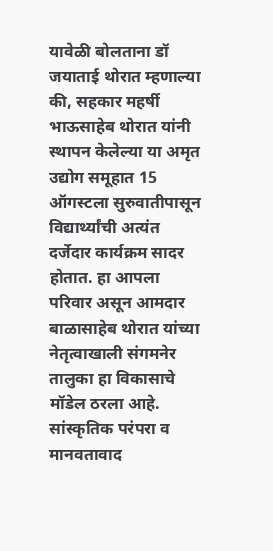यावेळी बोलताना डॉ जयाताई थोरात म्हणाल्या की, सहकार महर्षी भाऊसाहेब थोरात यांनी स्थापन केलेल्या या अमृत उद्योग समूहात 15 ऑगस्टला सुरुवातीपासून विद्यार्थ्यांची अत्यंत दर्जेदार कार्यक्रम सादर होतात. हा आपला परिवार असून आमदार बाळासाहेब थोरात यांच्या नेतृत्वाखाली संगमनेर तालुका हा विकासाचे मॉडेल ठरला आहे. सांस्कृतिक परंपरा व मानवतावाद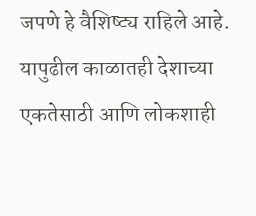जपणे हे वैशिष्ट्य राहिले आहे. यापुढील काळातही देशाच्या एकतेसाठी आणि लोकशाही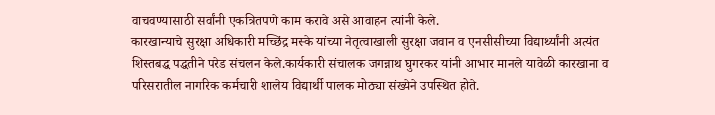वाचवण्यासाठी सर्वांनी एकत्रितपणे काम करावे असे आवाहन त्यांनी केले.
कारखान्याचे सुरक्षा अधिकारी मच्छिंद्र मस्के यांच्या नेतृत्वाखाली सुरक्षा जवान व एनसीसीच्या विद्यार्थ्यांनी अत्यंत शिस्तबद्ध पद्धतीने परेड संचलन केले.कार्यकारी संचालक जगन्नाथ घुगरकर यांनी आभार मानले यावेळी कारखाना व परिसरातील नागरिक कर्मचारी शालेय विद्यार्थी पालक मोठ्या संख्येने उपस्थित होते.